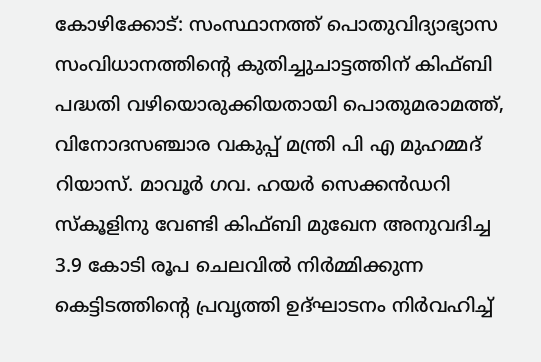കോഴിക്കോട്: സംസ്ഥാനത്ത് പൊതുവിദ്യാഭ്യാസ സംവിധാനത്തിന്റെ കുതിച്ചുചാട്ടത്തിന് കിഫ്ബി പദ്ധതി വഴിയൊരുക്കിയതായി പൊതുമരാമത്ത്, വിനോദസഞ്ചാര വകുപ്പ് മന്ത്രി പി എ മുഹമ്മദ് റിയാസ്. മാവൂർ ഗവ. ഹയർ സെക്കൻഡറി സ്കൂളിനു വേണ്ടി കിഫ്ബി മുഖേന അനുവദിച്ച 3.9 കോടി രൂപ ചെലവിൽ നിർമ്മിക്കുന്ന കെട്ടിടത്തിന്റെ പ്രവൃത്തി ഉദ്ഘാടനം നിർവഹിച്ച്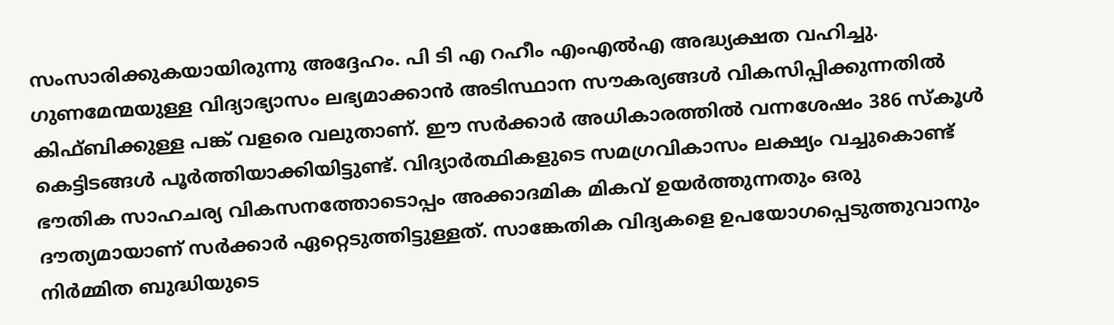സംസാരിക്കുകയായിരുന്നു അദ്ദേഹം. പി ടി എ റഹീം എംഎൽഎ അദ്ധ്യക്ഷത വഹിച്ചു. ഗുണമേന്മയുള്ള വിദ്യാഭ്യാസം ലഭ്യമാക്കാൻ അടിസ്ഥാന സൗകര്യങ്ങൾ വികസിപ്പിക്കുന്നതിൽ കിഫ്ബിക്കുള്ള പങ്ക് വളരെ വലുതാണ്. ഈ സർക്കാർ അധികാരത്തിൽ വന്നശേഷം 386 സ്കൂൾ കെട്ടിടങ്ങൾ പൂർത്തിയാക്കിയിട്ടുണ്ട്. വിദ്യാർത്ഥികളുടെ സമഗ്രവികാസം ലക്ഷ്യം വച്ചുകൊണ്ട് ഭൗതിക സാഹചര്യ വികസനത്തോടൊപ്പം അക്കാദമിക മികവ് ഉയർത്തുന്നതും ഒരു ദൗത്യമായാണ് സർക്കാർ ഏറ്റെടുത്തിട്ടുള്ളത്. സാങ്കേതിക വിദ്യകളെ ഉപയോഗപ്പെടുത്തുവാനും നിർമ്മിത ബുദ്ധിയുടെ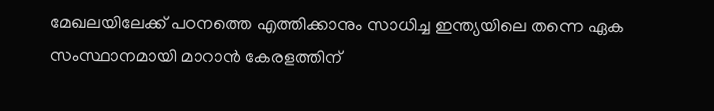മേഖലയിലേക്ക് പഠനത്തെ എത്തിക്കാനും സാധിച്ച ഇന്ത്യയിലെ തന്നെ ഏക സംസ്ഥാനമായി മാറാൻ കേരളത്തിന്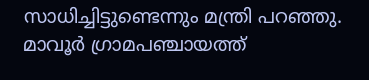സാധിച്ചിട്ടുണ്ടെന്നും മന്ത്രി പറഞ്ഞു. മാവൂർ ഗ്രാമപഞ്ചായത്ത്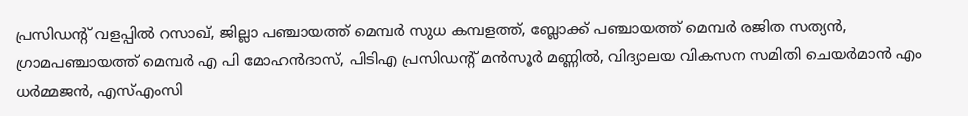പ്രസിഡൻ്റ് വളപ്പിൽ റസാഖ്, ജില്ലാ പഞ്ചായത്ത് മെമ്പർ സുധ കമ്പളത്ത്, ബ്ലോക്ക് പഞ്ചായത്ത് മെമ്പർ രജിത സത്യൻ, ഗ്രാമപഞ്ചായത്ത് മെമ്പർ എ പി മോഹൻദാസ്, പിടിഎ പ്രസിഡൻ്റ് മൻസൂർ മണ്ണിൽ, വിദ്യാലയ വികസന സമിതി ചെയർമാൻ എം ധർമ്മജൻ, എസ്എംസി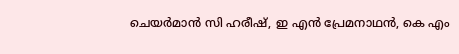ചെയർമാൻ സി ഹരീഷ്, ഇ എൻ പ്രേമനാഥൻ, കെ എം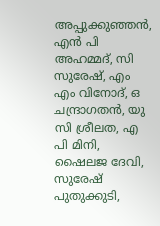അപ്പുക്കുഞ്ഞൻ, എൻ പി അഹമ്മദ്, സി സുരേഷ്, എം എം വിനോദ്, ഒ ചന്ദ്രാഗതൻ, യു സി ശ്രീലത, എ പി മിനി, ഷൈലജ ദേവി, സുരേഷ് പുതുക്കുടി,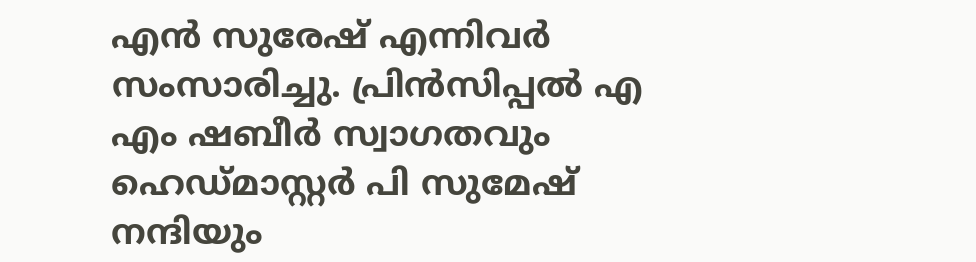എൻ സുരേഷ് എന്നിവർ സംസാരിച്ചു. പ്രിൻസിപ്പൽ എ എം ഷബീർ സ്വാഗതവും ഹെഡ്മാസ്റ്റർ പി സുമേഷ് നന്ദിയും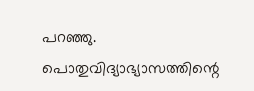പറഞ്ഞു.
പൊതുവിദ്യാഭ്യാസത്തിന്റെ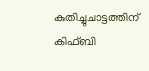കുതിച്ചുചാട്ടത്തിന് കിഫ്ബി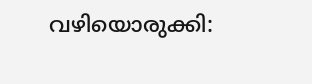വഴിയൊരുക്കി: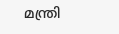മന്ത്രി